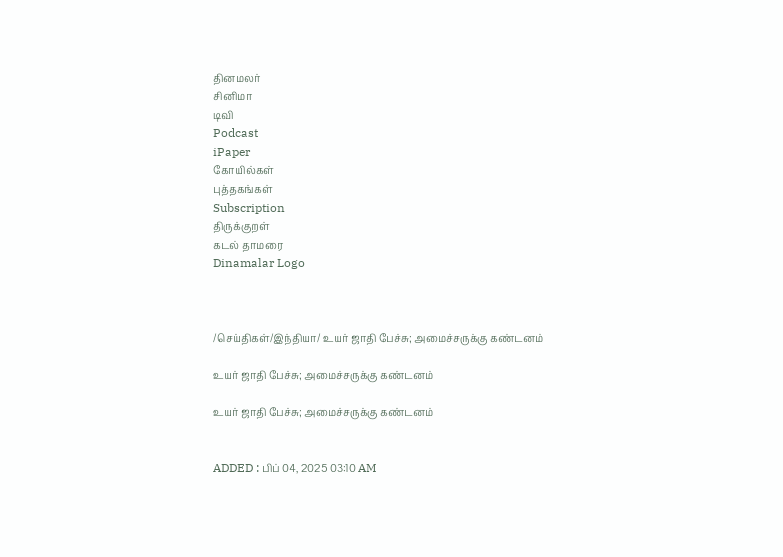தினமலர்
சினிமா
டிவி
Podcast
iPaper
கோயில்கள்
புத்தகங்கள்
Subscription
திருக்குறள்
கடல் தாமரை
Dinamalar Logo



/செய்திகள்/இந்தியா/ உயர் ஜாதி பேச்சு; அமைச்சருக்கு கண்டனம்

உயர் ஜாதி பேச்சு; அமைச்சருக்கு கண்டனம்

உயர் ஜாதி பேச்சு; அமைச்சருக்கு கண்டனம்


ADDED : பிப் 04, 2025 03:10 AM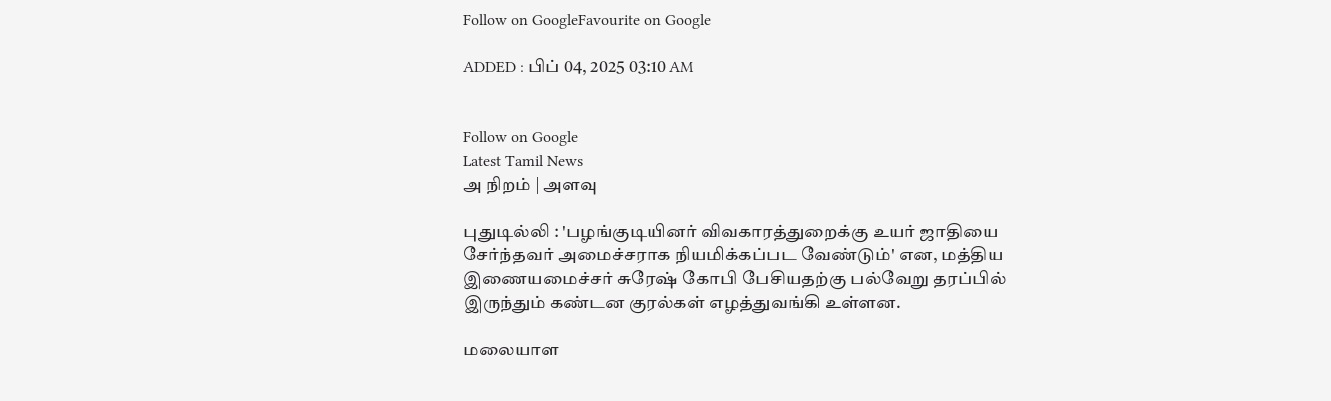Follow on GoogleFavourite on Google

ADDED : பிப் 04, 2025 03:10 AM


Follow on Google
Latest Tamil News
அ நிறம் | அளவு

புதுடில்லி : 'பழங்குடியினர் விவகாரத்துறைக்கு உயர் ஜாதியை சேர்ந்தவர் அமைச்சராக நியமிக்கப்பட வேண்டும்' என, மத்திய இணையமைச்சர் சுரேஷ் கோபி பேசியதற்கு பல்வேறு தரப்பில் இருந்தும் கண்டன குரல்கள் எழத்துவங்கி உள்ளன.

மலையாள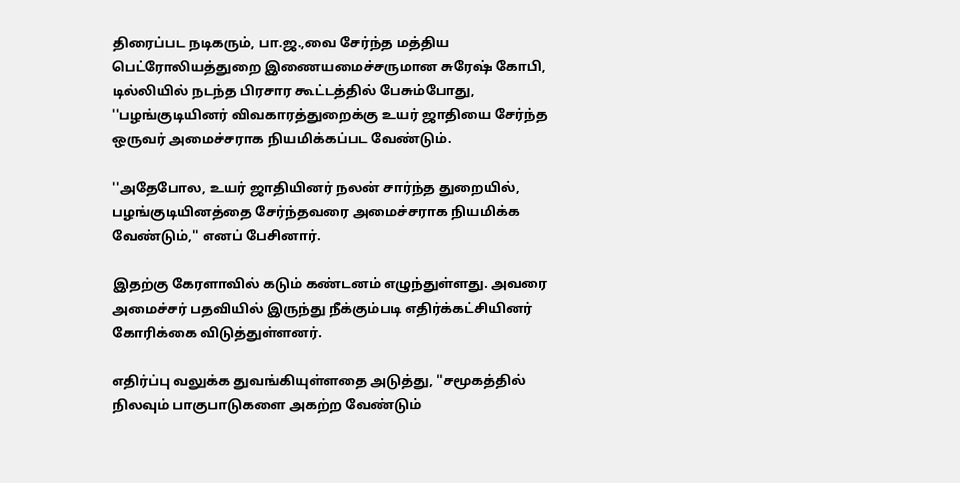திரைப்பட நடிகரும், பா.ஜ.,வை சேர்ந்த மத்திய பெட்ரோலியத்துறை இணையமைச்சருமான சுரேஷ் கோபி, டில்லியில் நடந்த பிரசார கூட்டத்தில் பேசும்போது, ''பழங்குடியினர் விவகாரத்துறைக்கு உயர் ஜாதியை சேர்ந்த ஒருவர் அமைச்சராக நியமிக்கப்பட வேண்டும்.

''அதேபோல, உயர் ஜாதியினர் நலன் சார்ந்த துறையில், பழங்குடியினத்தை சேர்ந்தவரை அமைச்சராக நியமிக்க வேண்டும்,'' எனப் பேசினார்.

இதற்கு கேரளாவில் கடும் கண்டனம் எழுந்துள்ளது. அவரை அமைச்சர் பதவியில் இருந்து நீக்கும்படி எதிர்க்கட்சியினர் கோரிக்கை விடுத்துள்ளனர்.

எதிர்ப்பு வலுக்க துவங்கியுள்ளதை அடுத்து, ''சமூகத்தில் நிலவும் பாகுபாடுகளை அகற்ற வேண்டும்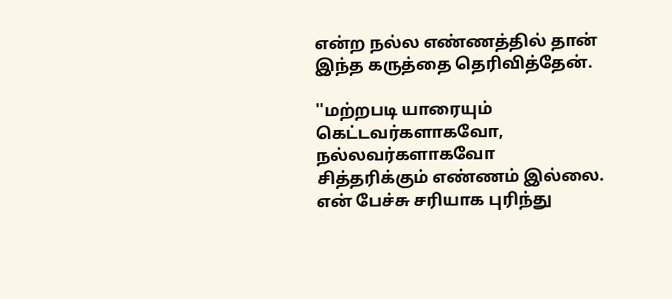என்ற நல்ல எண்ணத்தில் தான் இந்த கருத்தை தெரிவித்தேன்.

''மற்றபடி யாரையும் கெட்டவர்களாகவோ, நல்லவர்களாகவோ சித்தரிக்கும் எண்ணம் இல்லை. என் பேச்சு சரியாக புரிந்து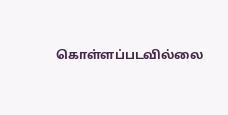கொள்ளப்படவில்லை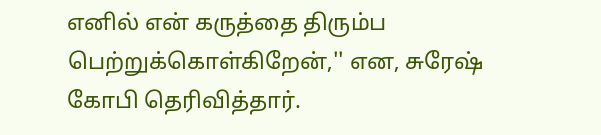எனில் என் கருத்தை திரும்ப பெற்றுக்கொள்கிறேன்,'' என, சுரேஷ் கோபி தெரிவித்தார்.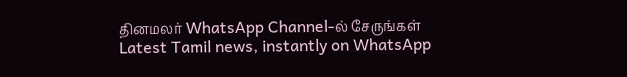தினமலர் WhatsApp Channel-ல் சேருங்கள்
Latest Tamil news, instantly on WhatsApp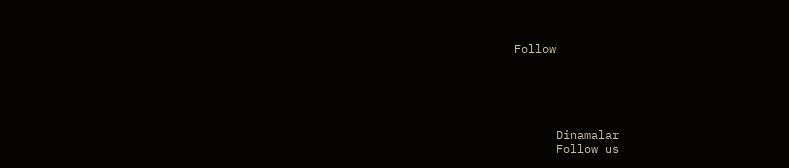Follow





      Dinamalar
      Follow us